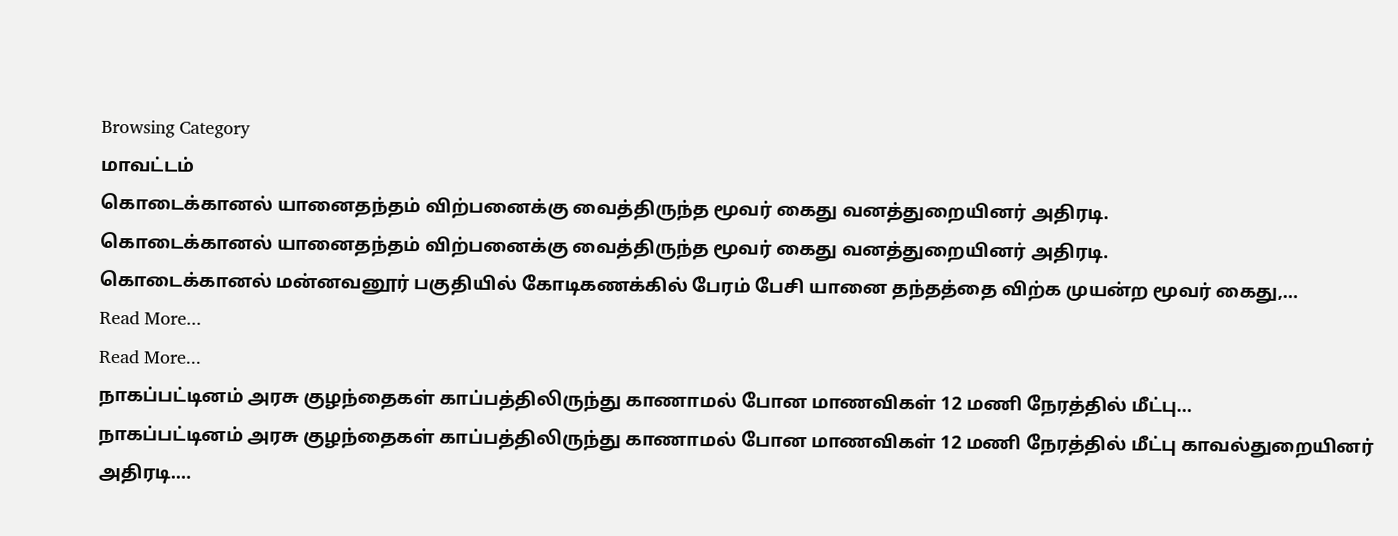Browsing Category
மாவட்டம்
கொடைக்கானல் யானைதந்தம் விற்பனைக்கு வைத்திருந்த மூவர் கைது வனத்துறையினர் அதிரடி.
கொடைக்கானல் யானைதந்தம் விற்பனைக்கு வைத்திருந்த மூவர் கைது வனத்துறையினர் அதிரடி.
கொடைக்கானல் மன்னவனூர் பகுதியில் கோடிகணக்கில் பேரம் பேசி யானை தந்தத்தை விற்க முயன்ற மூவர் கைது,…
Read More...
Read More...
நாகப்பட்டினம் அரசு குழந்தைகள் காப்பத்திலிருந்து காணாமல் போன மாணவிகள் 12 மணி நேரத்தில் மீட்பு…
நாகப்பட்டினம் அரசு குழந்தைகள் காப்பத்திலிருந்து காணாமல் போன மாணவிகள் 12 மணி நேரத்தில் மீட்பு காவல்துறையினர் அதிரடி.…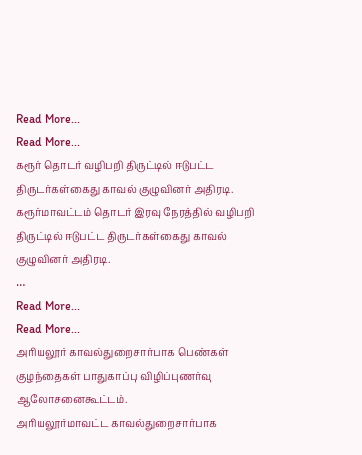Read More...
Read More...
கரூர் தொடர் வழிபறி திருட்டில் ஈடுபட்ட திருடர்கள்கைது காவல் குழுவினர் அதிரடி.
கரூர்மாவட்டம் தொடர் இரவு நேரத்தில் வழிபறி திருட்டில் ஈடுபட்ட திருடர்கள்கைது காவல் குழுவினர் அதிரடி.
…
Read More...
Read More...
அரியலூர் காவல்துறைசார்பாக பெண்கள் குழந்தைகள் பாதுகாப்பு விழிப்புணர்வு ஆலோசனைகூட்டம்.
அரியலூர்மாவட்ட காவல்துறைசார்பாக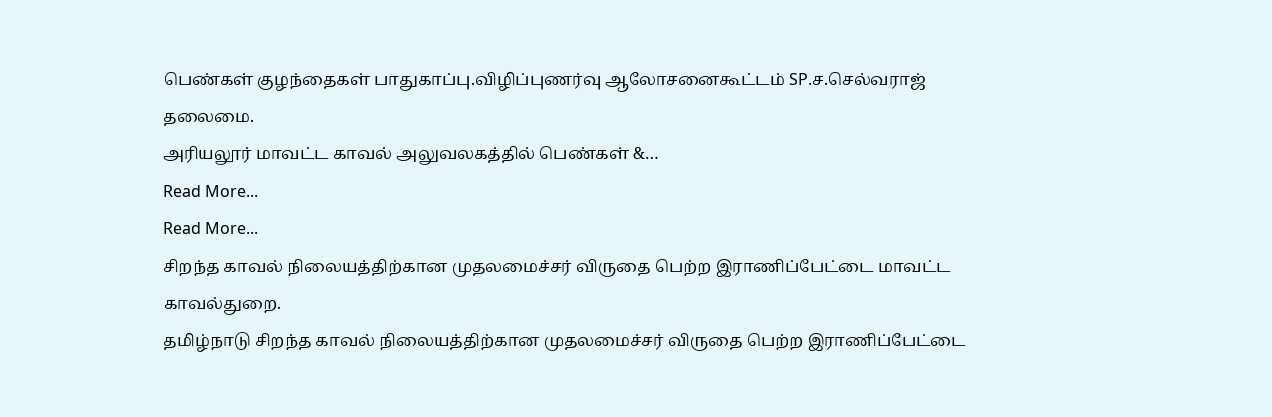பெண்கள் குழந்தைகள் பாதுகாப்பு.விழிப்புணர்வு ஆலோசனைகூட்டம் SP.ச.செல்வராஜ் தலைமை.
அரியலூர் மாவட்ட காவல் அலுவலகத்தில் பெண்கள் &…
Read More...
Read More...
சிறந்த காவல் நிலையத்திற்கான முதலமைச்சர் விருதை பெற்ற இராணிப்பேட்டை மாவட்ட காவல்துறை.
தமிழ்நாடு சிறந்த காவல் நிலையத்திற்கான முதலமைச்சர் விருதை பெற்ற இராணிப்பேட்டை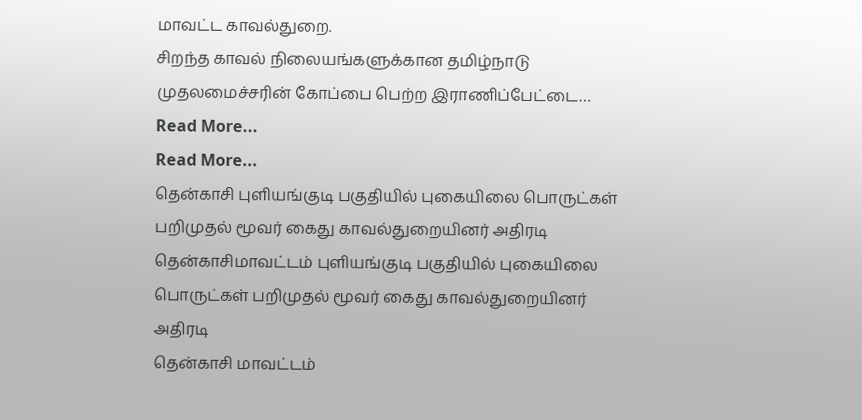மாவட்ட காவல்துறை.
சிறந்த காவல் நிலையங்களுக்கான தமிழ்நாடு முதலமைச்சரின் கோப்பை பெற்ற இராணிப்பேட்டை…
Read More...
Read More...
தென்காசி புளியங்குடி பகுதியில் புகையிலை பொருட்கள் பறிமுதல் மூவர் கைது காவல்துறையினர் அதிரடி
தென்காசிமாவட்டம் புளியங்குடி பகுதியில் புகையிலை பொருட்கள் பறிமுதல் மூவர் கைது காவல்துறையினர் அதிரடி
தென்காசி மாவட்டம்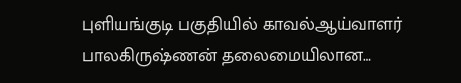புளியங்குடி பகுதியில் காவல்ஆய்வாளர் பாலகிருஷ்ணன் தலைமையிலான…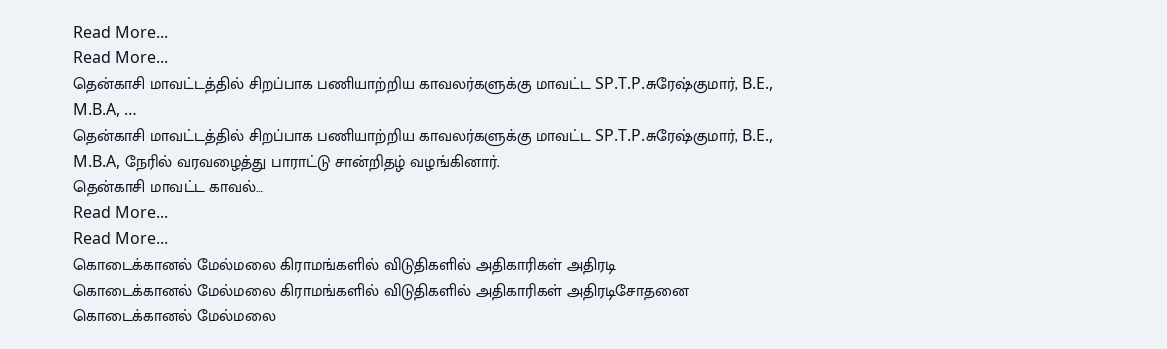Read More...
Read More...
தென்காசி மாவட்டத்தில் சிறப்பாக பணியாற்றிய காவலர்களுக்கு மாவட்ட SP.T.P.சுரேஷ்குமார், B.E., M.B.A, …
தென்காசி மாவட்டத்தில் சிறப்பாக பணியாற்றிய காவலர்களுக்கு மாவட்ட SP.T.P.சுரேஷ்குமார், B.E., M.B.A, நேரில் வரவழைத்து பாராட்டு சான்றிதழ் வழங்கினார்.
தென்காசி மாவட்ட காவல்…
Read More...
Read More...
கொடைக்கானல் மேல்மலை கிராமங்களில் விடுதிகளில் அதிகாரிகள் அதிரடி
கொடைக்கானல் மேல்மலை கிராமங்களில் விடுதிகளில் அதிகாரிகள் அதிரடிசோதனை
கொடைக்கானல் மேல்மலை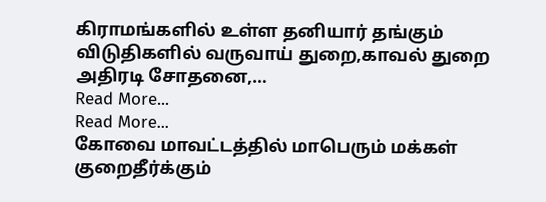கிராமங்களில் உள்ள தனியார் தங்கும் விடுதிகளில் வருவாய் துறை,காவல் துறை அதிரடி சோதனை,…
Read More...
Read More...
கோவை மாவட்டத்தில் மாபெரும் மக்கள் குறைதீர்க்கும்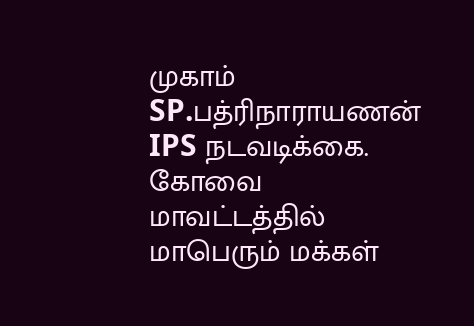முகாம் SP.பத்ரிநாராயணன் IPS நடவடிக்கை.
கோவை மாவட்டத்தில் மாபெரும் மக்கள்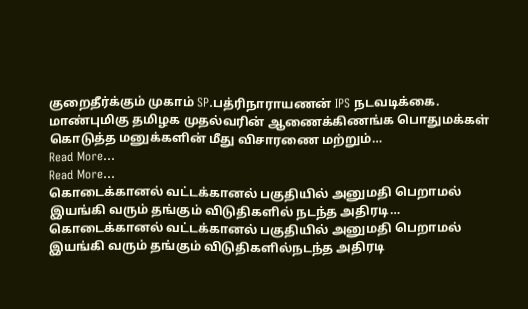குறைதீர்க்கும் முகாம் SP.பத்ரிநாராயணன் IPS நடவடிக்கை.
மாண்புமிகு தமிழக முதல்வரின் ஆணைக்கிணங்க பொதுமக்கள் கொடுத்த மனுக்களின் மீது விசாரணை மற்றும்…
Read More...
Read More...
கொடைக்கானல் வட்டக்கானல் பகுதியில் அனுமதி பெறாமல் இயங்கி வரும் தங்கும் விடுதிகளில் நடந்த அதிரடி…
கொடைக்கானல் வட்டக்கானல் பகுதியில் அனுமதி பெறாமல் இயங்கி வரும் தங்கும் விடுதிகளில்நடந்த அதிரடி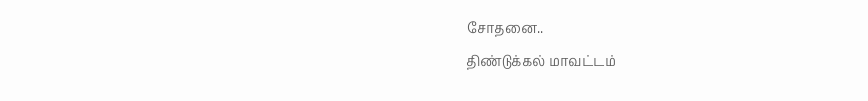சோதனை..
திண்டுக்கல் மாவட்டம்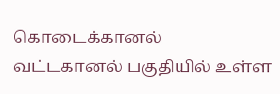கொடைக்கானல் வட்டகானல் பகுதியில் உள்ள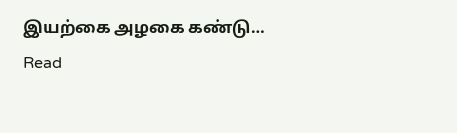இயற்கை அழகை கண்டு…
Read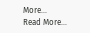More...
Read More...